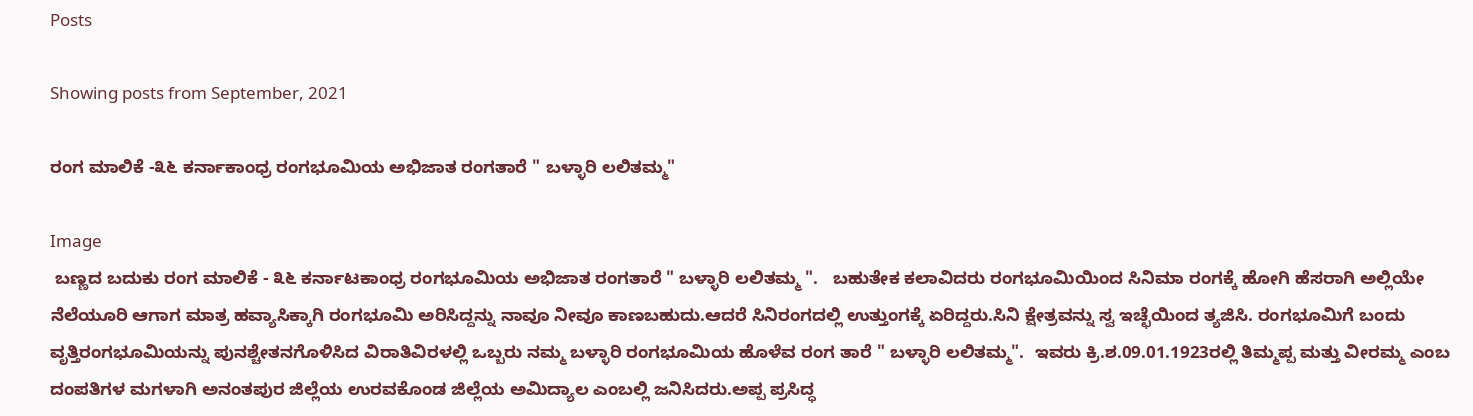Posts

Showing posts from September, 2021

ರಂಗ ಮಾಲಿಕೆ -೩೬ ಕರ್ನಾಕಾಂಧ್ರ ರಂಗಭೂಮಿಯ ಅಭಿಜಾತ ರಂಗತಾರೆ " ಬಳ್ಳಾರಿ ಲಲಿತಮ್ಮ"

Image
 ಬಣ್ಣದ ಬದುಕು ರಂಗ ಮಾಲಿಕೆ - ೩೬ ಕರ್ನಾಟಕಾಂಧ್ರ ರಂಗಭೂಮಿಯ ಅಭಿಜಾತ ರಂಗತಾರೆ " ಬಳ್ಳಾರಿ ಲಲಿತಮ್ಮ ".   ಬಹುತೇಕ ಕಲಾವಿದರು ರಂಗಭೂಮಿಯಿಂದ ಸಿನಿಮಾ ರಂಗಕ್ಕೆ ಹೋಗಿ ಹೆಸರಾಗಿ ಅಲ್ಲಿಯೇ ನೆಲೆಯೂರಿ ಆಗಾಗ ಮಾತ್ರ ಹವ್ಯಾಸಿಕ್ಕಾಗಿ ರಂಗಭೂಮಿ ಅರಿಸಿದ್ದನ್ನು ನಾವೂ ನೀವೂ ಕಾಣಬಹುದು.ಆದರೆ ಸಿನಿರಂಗದಲ್ಲಿ ಉತ್ತುಂಗಕ್ಕೆ ಏರಿದ್ದರು.ಸಿನಿ ಕ್ಷೇತ್ರವನ್ನು ಸ್ವ ಇಚ್ಛೆಯಿಂದ ತ್ಯಜಿಸಿ. ರಂಗಭೂಮಿಗೆ ಬಂದು ವೃತ್ತಿರಂಗಭೂಮಿಯನ್ನು ಪುನಶ್ಚೇತನಗೊಳಿಸಿದ ವಿರಾತಿವಿರಳಲ್ಲಿ ಒಬ್ಬರು ನಮ್ಮ ಬಳ್ಳಾರಿ ರಂಗಭೂಮಿಯ ಹೊಳೆವ ರಂಗ ತಾರೆ " ಬಳ್ಳಾರಿ ಲಲಿತಮ್ಮ".  ಇವರು ಕ್ರಿ.ಶ.09.01.1923ರಲ್ಲಿ ತಿಮ್ಮಪ್ಪ ಮತ್ತು ವೀರಮ್ಮ ಎಂಬ ದಂಪತಿಗಳ ಮಗಳಾಗಿ ಅನಂತಪುರ ಜಿಲ್ಲೆಯ ಉರವಕೊಂಡ ಜಿಲ್ಲೆಯ ಅಮಿದ್ಯಾಲ ಎಂಬಲ್ಲಿ ಜನಿಸಿದರು.ಅಪ್ಪ ಪ್ರಸಿದ್ಧ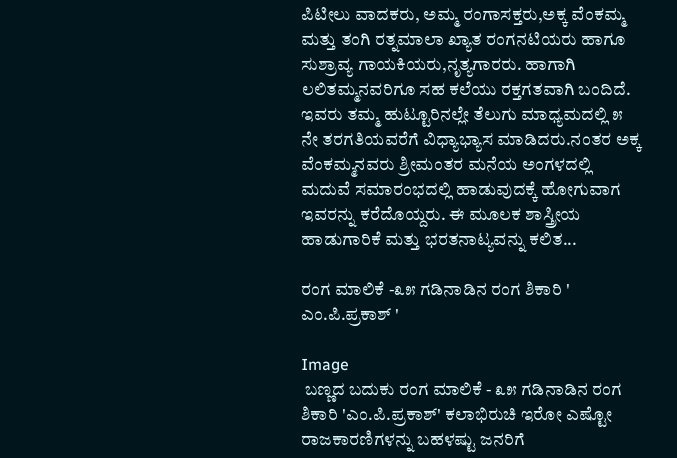ಪಿಟೀಲು ವಾದಕರು, ಅಮ್ಮ ರಂಗಾಸಕ್ತರು,ಅಕ್ಕ ವೆಂಕಮ್ಮ ಮತ್ತು ತಂಗಿ ರತ್ನಮಾಲಾ ಖ್ಯಾತ ರಂಗನಟಿಯರು ಹಾಗೂ ಸುಶ್ರಾವ್ಯ ಗಾಯಕಿಯರು,ನೃತ್ಯಗಾರರು. ಹಾಗಾಗಿ ಲಲಿತಮ್ಮನವರಿಗೂ ಸಹ ಕಲೆಯು ರಕ್ತಗತವಾಗಿ ಬಂದಿದೆ. ಇವರು ತಮ್ಮ ಹುಟ್ಟೂರಿನಲ್ಲೇ ತೆಲುಗು ಮಾಧ್ಯಮದಲ್ಲಿ ೫ ನೇ ತರಗತಿಯವರೆಗೆ ವಿಧ್ಯಾಭ್ಯಾಸ ಮಾಡಿದರು.ನಂತರ ಅಕ್ಕ ವೆಂಕಮ್ಮನವರು ಶ್ರೀಮಂತರ ಮನೆಯ ಅಂಗಳದಲ್ಲಿ ಮದುವೆ ಸಮಾರಂಭದಲ್ಲಿ ಹಾಡುವುದಕ್ಕೆ ಹೋಗುವಾಗ ಇವರನ್ನು ಕರೆದೊಯ್ದರು. ಈ ಮೂಲಕ ಶಾಸ್ತ್ರೀಯ ಹಾಡುಗಾರಿಕೆ ಮತ್ತು ಭರತನಾಟ್ಯವನ್ನು ಕಲಿತ...

ರಂಗ ಮಾಲಿಕೆ -೩೫ ಗಡಿನಾಡಿನ ರಂಗ ಶಿಕಾರಿ ' ಎಂ.ಪಿ.ಪ್ರಕಾಶ್ '

Image
 ಬಣ್ಣದ ಬದುಕು ರಂಗ ಮಾಲಿಕೆ - ೩೫ ಗಡಿನಾಡಿನ ರಂಗ ಶಿಕಾರಿ 'ಎಂ.ಪಿ.ಪ್ರಕಾಶ್' ಕಲಾಭಿರುಚಿ ಇರೋ ಎಷ್ಟೋ ರಾಜಕಾರಣಿಗಳನ್ನು ಬಹಳಷ್ಟು ಜನರಿಗೆ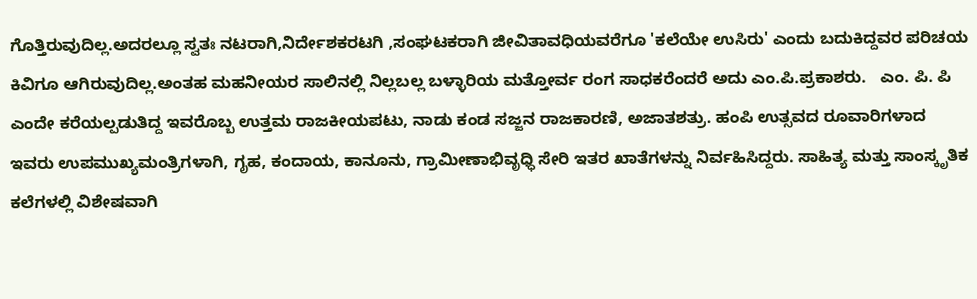ಗೊತ್ತಿರುವುದಿಲ್ಲ.ಅದರಲ್ಲೂ ಸ್ವತಃ ನಟರಾಗಿ,ನಿರ್ದೇಶಕರಟಗಿ ,ಸಂಘಟಕರಾಗಿ ಜೀವಿತಾವಧಿಯವರೆಗೂ 'ಕಲೆಯೇ ಉಸಿರು' ಎಂದು ಬದುಕಿದ್ದವರ ಪರಿಚಯ ಕಿವಿಗೂ ಆಗಿರುವುದಿಲ್ಲ.ಅಂತಹ ಮಹನೀಯರ ಸಾಲಿನಲ್ಲಿ ನಿಲ್ಲಬಲ್ಲ ಬಳ್ಳಾರಿಯ ಮತ್ತೋರ್ವ ರಂಗ ಸಾಧಕರೆಂದರೆ ಅದು ಎಂ.ಪಿ.ಪ್ರಕಾಶರು.   ಎಂ. ಪಿ. ಪಿ ಎಂದೇ ಕರೆಯಲ್ಪಡುತಿದ್ದ ಇವರೊಬ್ಬ ಉತ್ತಮ ರಾಜಕೀಯಪಟು, ನಾಡು ಕಂಡ ಸಜ್ಜನ ರಾಜಕಾರಣಿ, ಅಜಾತಶತ್ರು. ಹಂಪಿ ಉತ್ಸವದ ರೂವಾರಿಗಳಾದ ಇವರು ಉಪಮುಖ್ಯಮಂತ್ರಿಗಳಾಗಿ, ಗೃಹ, ಕಂದಾಯ, ಕಾನೂನು, ಗ್ರಾಮೀಣಾಭಿವೃಧ್ಧಿ ಸೇರಿ ಇತರ ಖಾತೆಗಳನ್ನು ನಿರ್ವಹಿಸಿದ್ದರು. ಸಾಹಿತ್ಯ ಮತ್ತು ಸಾಂಸ್ಕೃತಿಕ ಕಲೆಗಳಲ್ಲಿ ವಿಶೇಷವಾಗಿ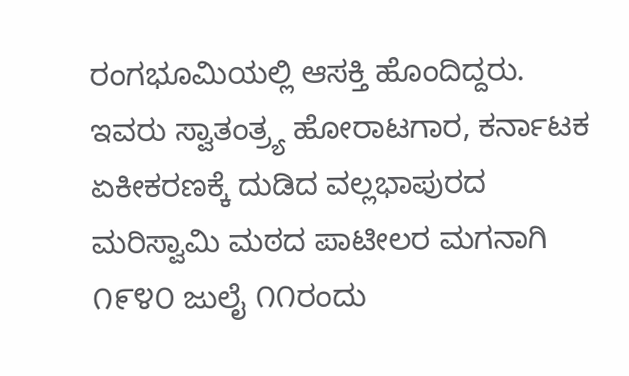ರಂಗಭೂಮಿಯಲ್ಲಿ ಆಸಕ್ತಿ ಹೊಂದಿದ್ದರು.   ಇವರು ಸ್ವಾತಂತ್ರ್ಯ ಹೋರಾಟಗಾರ, ಕರ್ನಾಟಕ ಏಕೀಕರಣಕ್ಕೆ ದುಡಿದ ವಲ್ಲಭಾಪುರದ ಮರಿಸ್ವಾಮಿ ಮಠದ ಪಾಟೀಲರ ಮಗನಾಗಿ ೧೯೪೦ ಜುಲೈ ೧೧ರಂದು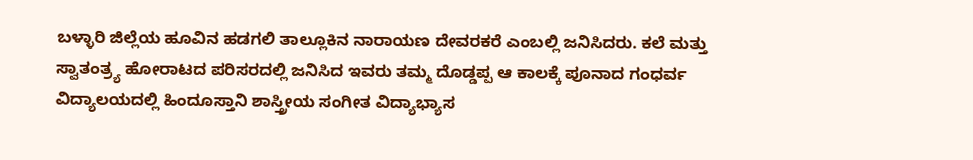ಬಳ್ಳಾರಿ ಜಿಲ್ಲೆಯ ಹೂವಿನ ಹಡಗಲಿ ತಾಲ್ಲೂಕಿನ ನಾರಾಯಣ ದೇವರಕರೆ ಎಂಬಲ್ಲಿ ಜನಿಸಿದರು. ಕಲೆ ಮತ್ತು ಸ್ವಾತಂತ್ರ್ಯ ಹೋರಾಟದ ಪರಿಸರದಲ್ಲಿ ಜನಿಸಿದ ಇವರು ತಮ್ಮ ದೊಡ್ಡಪ್ಪ ಆ ಕಾಲಕ್ಕೆ ಪೂನಾದ ಗಂಧರ್ವ ವಿದ್ಯಾಲಯದಲ್ಲಿ ಹಿಂದೂಸ್ತಾನಿ ಶಾಸ್ತ್ರೀಯ ಸಂಗೀತ ವಿದ್ಯಾಭ್ಯಾಸ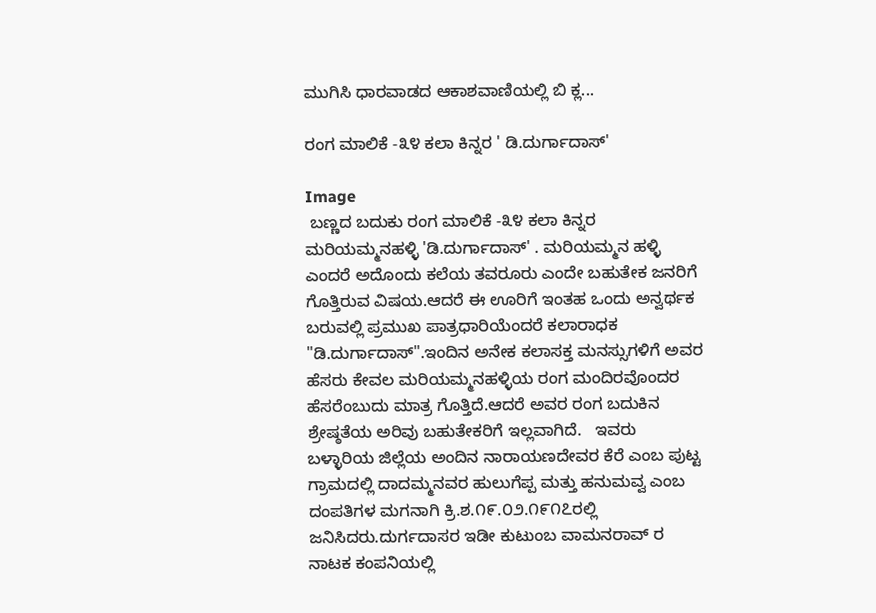ಮುಗಿಸಿ ಧಾರವಾಡದ ಆಕಾಶವಾಣಿಯಲ್ಲಿ ಬಿ ಕ್ಲ...

ರಂಗ ಮಾಲಿಕೆ -೩೪ ಕಲಾ ಕಿನ್ನರ ' ಡಿ.ದುರ್ಗಾದಾಸ್'

Image
 ಬಣ್ಣದ ಬದುಕು ರಂಗ ಮಾಲಿಕೆ -೩೪ ಕಲಾ ಕಿನ್ನರ ಮರಿಯಮ್ಮನಹಳ್ಳಿ 'ಡಿ‌.ದುರ್ಗಾದಾಸ್' . ಮರಿಯಮ್ಮನ ಹಳ್ಳಿ ಎಂದರೆ ಅದೊಂದು ಕಲೆಯ ತವರೂರು ಎಂದೇ ಬಹುತೇಕ ಜನರಿಗೆ ಗೊತ್ತಿರುವ ವಿಷಯ.ಆದರೆ ಈ ಊರಿಗೆ ಇಂತಹ ಒಂದು ಅನ್ವರ್ಥಕ ಬರುವಲ್ಲಿ ಪ್ರಮುಖ ಪಾತ್ರಧಾರಿಯೆಂದರೆ ಕಲಾರಾಧಕ "ಡಿ.ದುರ್ಗಾದಾಸ್".ಇಂದಿನ ಅನೇಕ ಕಲಾಸಕ್ತ ಮನಸ್ಸುಗಳಿಗೆ ಅವರ ಹೆಸರು ಕೇವಲ ಮರಿಯಮ್ಮನಹಳ್ಳಿಯ ರಂಗ ಮಂದಿರವೊಂದರ ಹೆಸರೆಂಬುದು ಮಾತ್ರ ಗೊತ್ತಿದೆ.ಆದರೆ ಅವರ ರಂಗ ಬದುಕಿನ ಶ್ರೇಷ್ಠತೆಯ ಅರಿವು ಬಹುತೇಕರಿಗೆ ಇಲ್ಲವಾಗಿದೆ.   ಇವರು ಬಳ್ಳಾರಿಯ ಜಿಲ್ಲೆಯ ಅಂದಿನ ನಾರಾಯಣದೇವರ ಕೆರೆ ಎಂಬ ಪುಟ್ಟ ಗ್ರಾಮದಲ್ಲಿ ದಾದಮ್ಮನವರ ಹುಲುಗೆಪ್ಪ ಮತ್ತು ಹನುಮವ್ವ ಎಂಬ ದಂಪತಿಗಳ ಮಗನಾಗಿ ಕ್ರಿ.ಶ.೧೯.೦೨.೧೯೧೭ರಲ್ಲಿ ಜನಿಸಿದರು.ದುರ್ಗದಾಸರ ಇಡೀ ಕುಟುಂಬ ವಾಮನರಾವ್ ರ ನಾಟಕ ಕಂಪನಿಯಲ್ಲಿ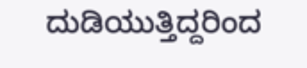ದುಡಿಯುತ್ತಿದ್ದರಿಂದ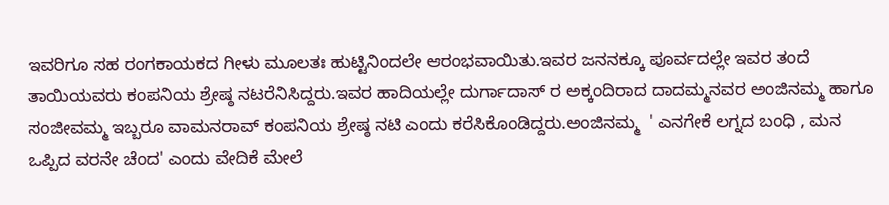ಇವರಿಗೂ ಸಹ ರಂಗಕಾಯಕದ ಗೀಳು ಮೂಲತಃ ಹುಟ್ಟಿನಿಂದಲೇ ಆರಂಭವಾಯಿತು.ಇವರ ಜನನಕ್ಕೂ ಪೂರ್ವದಲ್ಲೇ ಇವರ ತಂದೆ ತಾಯಿಯವರು ಕಂಪನಿಯ ಶ್ರೇಷ್ಠ ನಟರೆನಿಸಿದ್ದರು.ಇವರ ಹಾದಿಯಲ್ಲೇ ದುರ್ಗಾದಾಸ್ ರ ಅಕ್ಕಂದಿರಾದ ದಾದಮ್ಮನವರ ಅಂಜಿನಮ್ಮ ಹಾಗೂ ಸಂಜೀವಮ್ಮ ಇಬ್ಬರೂ ವಾಮನರಾವ್ ಕಂಪನಿಯ ಶ್ರೇಷ್ಠ ನಟಿ ಎಂದು ಕರೆಸಿಕೊಂಡಿದ್ದರು.ಅಂಜಿನಮ್ಮ  ' ಎನಗೇಕೆ ಲಗ್ನದ ಬಂಧಿ , ಮನ ಒಪ್ಪಿದ ವರನೇ ಚೆಂದ' ಎಂದು ವೇದಿಕೆ ಮೇಲೆ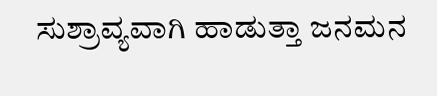ಸುಶ್ರಾವ್ಯವಾಗಿ ಹಾಡುತ್ತಾ ಜನಮನ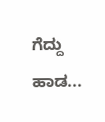ಗೆದ್ದು  ಹಾಡ...